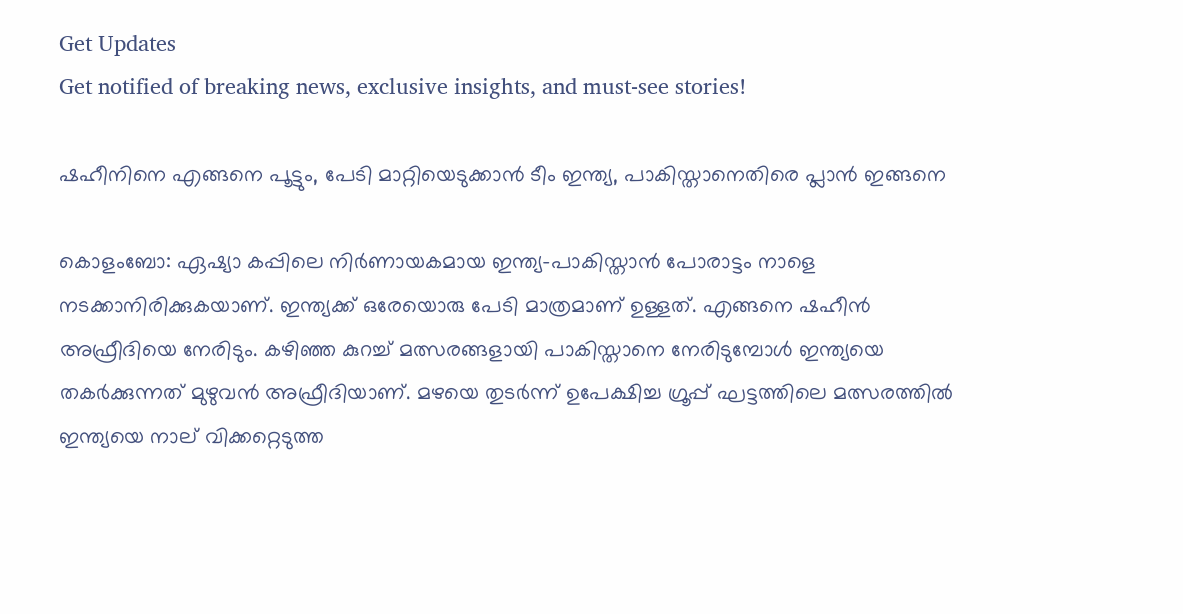Get Updates
Get notified of breaking news, exclusive insights, and must-see stories!

ഷഹീനിനെ എങ്ങനെ പൂട്ടും, പേടി മാറ്റിയെടുക്കാന്‍ ടീം ഇന്ത്യ, പാകിസ്താനെതിരെ പ്ലാന്‍ ഇങ്ങനെ

കൊളംബോ: ഏഷ്യാ കപ്പിലെ നിര്‍ണായകമായ ഇന്ത്യ-പാകിസ്താന്‍ പോരാട്ടം നാളെ നടക്കാനിരിക്കുകയാണ്. ഇന്ത്യക്ക് ഒരേയൊരു പേടി മാത്രമാണ് ഉള്ളത്. എങ്ങനെ ഷഹീന്‍ അഫ്രീദിയെ നേരിടും. കഴിഞ്ഞ കുറച്ച് മത്സരങ്ങളായി പാകിസ്താനെ നേരിടുമ്പോള്‍ ഇന്ത്യയെ തകര്‍ക്കുന്നത് മുഴുവന്‍ അഫ്രീദിയാണ്. മഴയെ തുടര്‍ന്ന് ഉപേക്ഷിച്ച ഗ്രൂപ്പ് ഘട്ടത്തിലെ മത്സരത്തില്‍ ഇന്ത്യയെ നാല് വിക്കറ്റെടുത്ത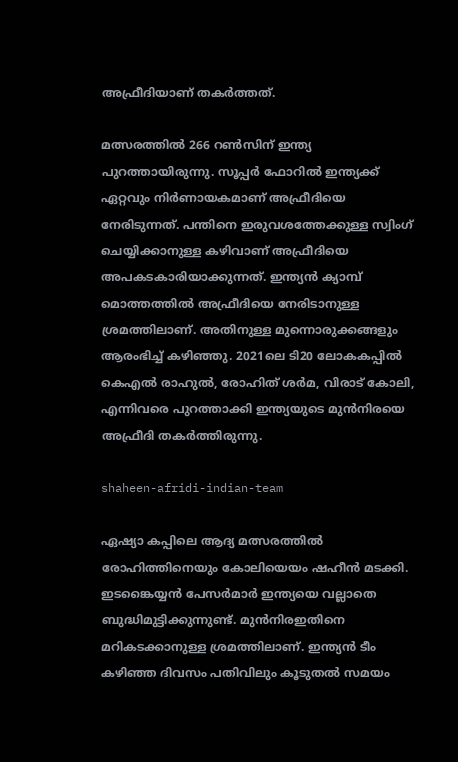അഫ്രീദിയാണ് തകര്‍ത്തത്.

മത്സരത്തില്‍ 266 റണ്‍സിന് ഇന്ത്യ പുറത്തായിരുന്നു. സൂപ്പര്‍ ഫോറില്‍ ഇന്ത്യക്ക് ഏറ്റവും നിര്‍ണായകമാണ് അഫ്രീദിയെ നേരിടുന്നത്. പന്തിനെ ഇരുവശത്തേക്കുള്ള സ്വിംഗ് ചെയ്യിക്കാനുള്ള കഴിവാണ് അഫ്രീദിയെ അപകടകാരിയാക്കുന്നത്. ഇന്ത്യന്‍ ക്യാമ്പ് മൊത്തത്തില്‍ അഫ്രീദിയെ നേരിടാനുള്ള ശ്രമത്തിലാണ്. അതിനുള്ള മുന്നൊരുക്കങ്ങളും ആരംഭിച്ച് കഴിഞ്ഞു. 2021ലെ ടി20 ലോകകപ്പില്‍ കെഎല്‍ രാഹുല്‍, രോഹിത് ശര്‍മ, വിരാട് കോലി, എന്നിവരെ പുറത്താക്കി ഇന്ത്യയുടെ മുന്‍നിരയെ അഫ്രീദി തകര്‍ത്തിരുന്നു.

shaheen-afridi-indian-team

ഏഷ്യാ കപ്പിലെ ആദ്യ മത്സരത്തില്‍ രോഹിത്തിനെയും കോലിയെയം ഷഹീന്‍ മടക്കി. ഇടങ്കൈയ്യന്‍ പേസര്‍മാര്‍ ഇന്ത്യയെ വല്ലാതെ ബുദ്ധിമുട്ടിക്കുന്നുണ്ട്. മുന്‍നിരഇതിനെ മറികടക്കാനുള്ള ശ്രമത്തിലാണ്. ഇന്ത്യന്‍ ടീം കഴിഞ്ഞ ദിവസം പതിവിലും കൂടുതല്‍ സമയം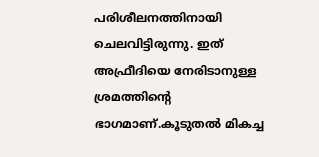പരിശീലനത്തിനായി ചെലവിട്ടിരുന്നു. ഇത് അഫ്രീദിയെ നേരിടാനുള്ള ശ്രമത്തിന്റെ ഭാഗമാണ്.കൂടുതല്‍ മികച്ച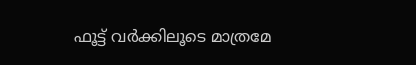ഫൂട്ട് വര്‍ക്കിലൂടെ മാത്രമേ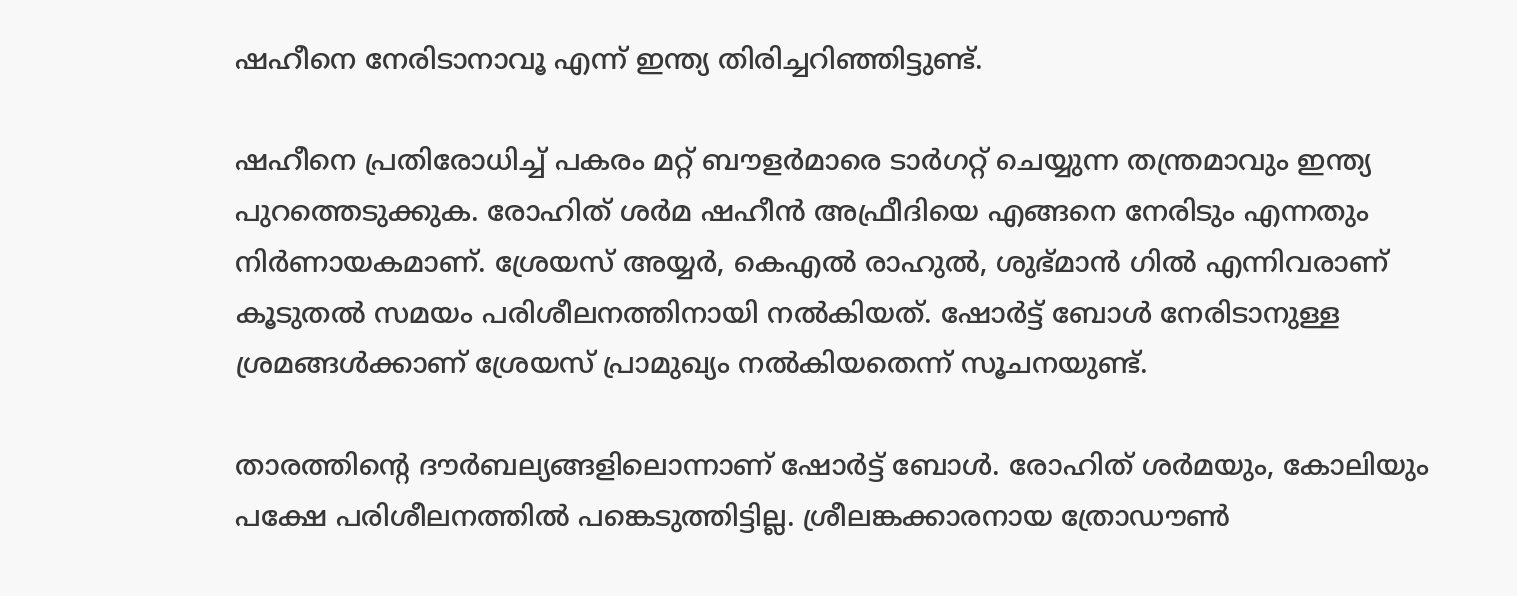ഷഹീനെ നേരിടാനാവൂ എന്ന് ഇന്ത്യ തിരിച്ചറിഞ്ഞിട്ടുണ്ട്.

ഷഹീനെ പ്രതിരോധിച്ച് പകരം മറ്റ് ബൗളര്‍മാരെ ടാര്‍ഗറ്റ് ചെയ്യുന്ന തന്ത്രമാവും ഇന്ത്യ പുറത്തെടുക്കുക. രോഹിത് ശര്‍മ ഷഹീന്‍ അഫ്രീദിയെ എങ്ങനെ നേരിടും എന്നതും നിര്‍ണായകമാണ്. ശ്രേയസ് അയ്യര്‍, കെഎല്‍ രാഹുല്‍, ശുഭ്മാന്‍ ഗില്‍ എന്നിവരാണ് കൂടുതല്‍ സമയം പരിശീലനത്തിനായി നല്‍കിയത്. ഷോര്‍ട്ട് ബോള്‍ നേരിടാനുള്ള ശ്രമങ്ങള്‍ക്കാണ് ശ്രേയസ് പ്രാമുഖ്യം നല്‍കിയതെന്ന് സൂചനയുണ്ട്.

താരത്തിന്റെ ദൗര്‍ബല്യങ്ങളിലൊന്നാണ് ഷോര്‍ട്ട് ബോള്‍. രോഹിത് ശര്‍മയും, കോലിയും പക്ഷേ പരിശീലനത്തില്‍ പങ്കെടുത്തിട്ടില്ല. ശ്രീലങ്കക്കാരനായ ത്രോഡൗണ്‍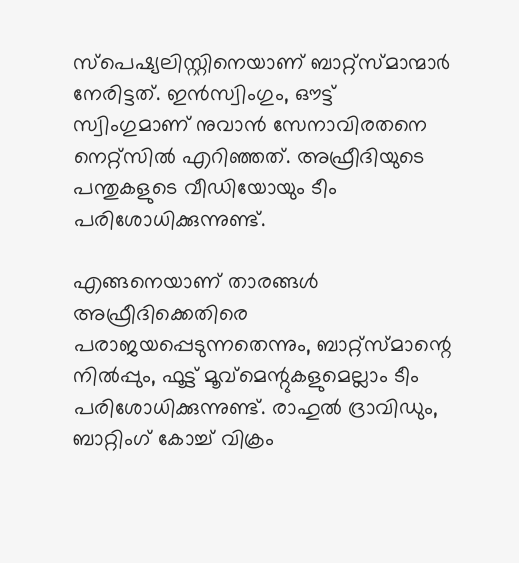സ്‌പെഷ്യലിസ്റ്റിനെയാണ് ബാറ്റ്‌സ്മാന്മാര്‍ നേരിട്ടത്. ഇന്‍സ്വിംഗും, ഔട്ട് സ്വിംഗുമാണ് നുവാന്‍ സേനാവിരതനെ നെറ്റ്‌സില്‍ എറിഞ്ഞത്. അഫ്രീദിയുടെ പന്തുകളുടെ വീഡിയോയും ടീം പരിശോധിക്കുന്നുണ്ട്.

എങ്ങനെയാണ് താരങ്ങള്‍ അഫ്രീദിക്കെതിരെ പരാജയപ്പെടുന്നതെന്നും, ബാറ്റ്‌സ്മാന്റെ നില്‍പ്പും, ഫൂട്ട് മൂവ്‌മെന്റുകളുമെല്ലാം ടീം പരിശോധിക്കുന്നുണ്ട്. രാഹുല്‍ ദ്രാവിഡും, ബാറ്റിംഗ് കോച്ച് വിക്രം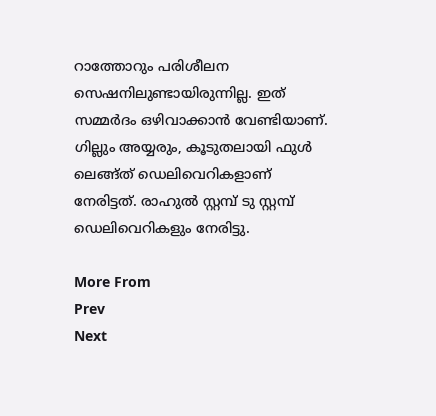റാത്തോറും പരിശീലന സെഷനിലുണ്ടായിരുന്നില്ല. ഇത് സമ്മര്‍ദം ഒഴിവാക്കാന്‍ വേണ്ടിയാണ്. ഗില്ലും അയ്യരും, കൂടുതലായി ഫുള്‍ ലെങ്ങ്ത് ഡെലിവെറികളാണ് നേരിട്ടത്. രാഹുല്‍ സ്റ്റമ്പ് ടു സ്റ്റമ്പ് ഡെലിവെറികളും നേരിട്ടു.

More From
Prev
Next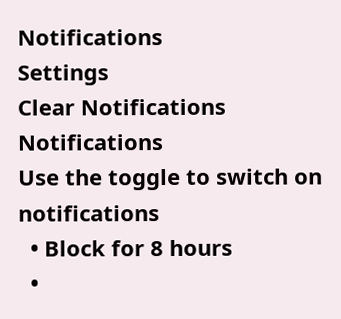Notifications
Settings
Clear Notifications
Notifications
Use the toggle to switch on notifications
  • Block for 8 hours
  •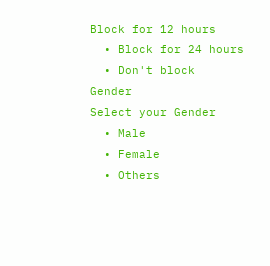Block for 12 hours
  • Block for 24 hours
  • Don't block
Gender
Select your Gender
  • Male
  • Female
  • Others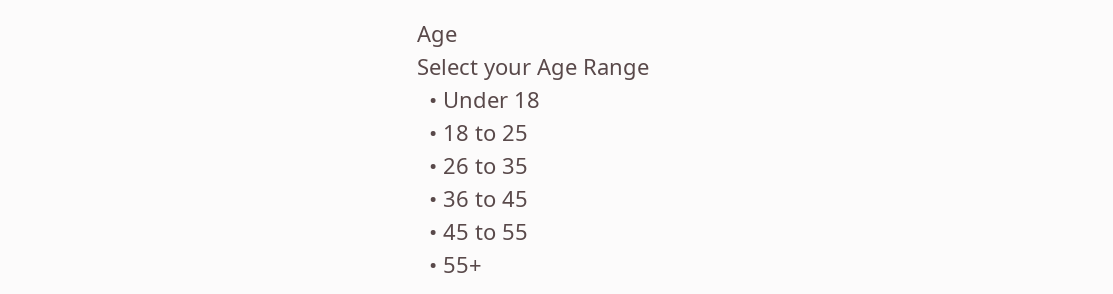Age
Select your Age Range
  • Under 18
  • 18 to 25
  • 26 to 35
  • 36 to 45
  • 45 to 55
  • 55+